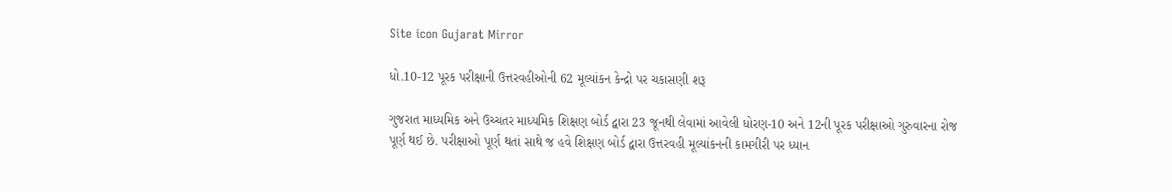Site icon Gujarat Mirror

ધો.10-12 પૂરક પરીક્ષાની ઉત્તરવહીઓની 62 મૂલ્યાંકન કેન્દ્રો પર ચકાસણી શરૂ

ગુજરાત માધ્યમિક અને ઉચ્ચતર માધ્યમિક શિક્ષણ બોર્ડ દ્વારા 23 જૂનથી લેવામાં આવેલી ધોરણ-10 અને 12ની પૂરક પરીક્ષાઓ ગુરુવારના રોજ પૂર્ણ થઈ છે. પરીક્ષાઓ પૂર્ણ થતાં સાથે જ હવે શિક્ષણ બોર્ડ દ્વારા ઉત્તરવહી મૂલ્યાંકનની કામગીરી પર ધ્યાન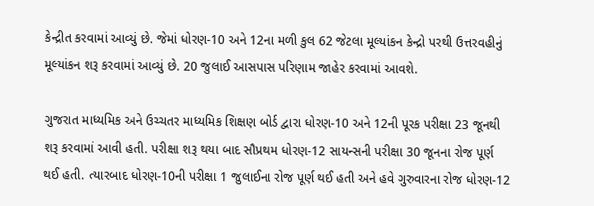કેન્દ્રીત કરવામાં આવ્યું છે. જેમાં ધોરણ-10 અને 12ના મળી કુલ 62 જેટલા મૂલ્યાંકન કેન્દ્રો પરથી ઉત્તરવહીનું મૂલ્યાંકન શરૂ કરવામાં આવ્યું છે. 20 જુલાઈ આસપાસ પરિણામ જાહેર કરવામાં આવશે.

ગુજરાત માધ્યમિક અને ઉચ્ચતર માધ્યમિક શિક્ષણ બોર્ડ દ્વારા ધોરણ-10 અને 12ની પૂરક પરીક્ષા 23 જૂનથી શરૂ કરવામાં આવી હતી. પરીક્ષા શરૂ થયા બાદ સૌપ્રથમ ધોરણ-12 સાયન્સની પરીક્ષા 30 જૂનના રોજ પૂર્ણ થઈ હતી. ત્યારબાદ ધોરણ-10ની પરીક્ષા 1 જુલાઈના રોજ પૂર્ણ થઈ હતી અને હવે ગુરુવારના રોજ ધોરણ-12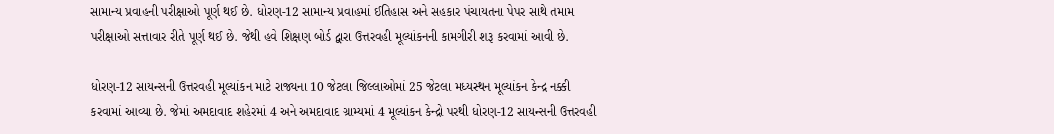સામાન્ય પ્રવાહની પરીક્ષાઓ પૂર્ણ થઈ છે. ધોરણ-12 સામાન્ય પ્રવાહમાં ઈતિહાસ અને સહકાર પંચાયતના પેપર સાથે તમામ પરીક્ષાઓ સત્તાવાર રીતે પૂર્ણ થઈ છે. જેથી હવે શિક્ષણ બોર્ડ દ્વારા ઉત્તરવહી મૂલ્યાંકનની કામગીરી શરૂ કરવામાં આવી છે.

ધોરણ-12 સાયન્સની ઉત્તરવહી મૂલ્યાંકન માટે રાજ્યના 10 જેટલા જિલ્લાઓમાં 25 જેટલા મધ્યસ્થન મૂલ્યાંકન કેન્દ્ર નક્કી કરવામાં આવ્યા છે. જેમાં અમદાવાદ શહેરમાં 4 અને અમદાવાદ ગ્રામ્યમાં 4 મૂલ્યાંકન કેન્દ્રો પરથી ધોરણ-12 સાયન્સની ઉત્તરવહી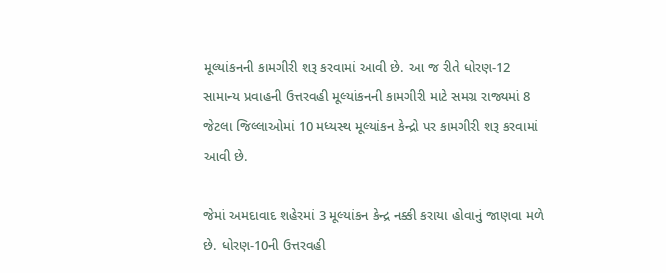મૂલ્યાંકનની કામગીરી શરૂ કરવામાં આવી છે. આ જ રીતે ધોરણ-12 સામાન્ય પ્રવાહની ઉત્તરવહી મૂલ્યાંકનની કામગીરી માટે સમગ્ર રાજ્યમાં 8 જેટલા જિલ્લાઓમાં 10 મધ્યસ્થ મૂલ્યાંકન કેન્દ્રો પર કામગીરી શરૂ કરવામાં આવી છે.

જેમાં અમદાવાદ શહેરમાં 3 મૂલ્યાંકન કેન્દ્ર નક્કી કરાયા હોવાનું જાણવા મળે છે. ધોરણ-10ની ઉત્તરવહી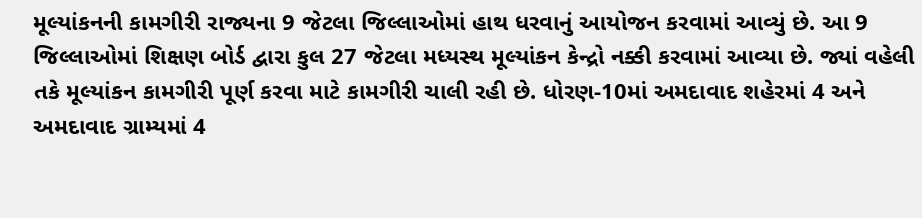મૂલ્યાંકનની કામગીરી રાજ્યના 9 જેટલા જિલ્લાઓમાં હાથ ધરવાનું આયોજન કરવામાં આવ્યું છે. આ 9 જિલ્લાઓમાં શિક્ષણ બોર્ડ દ્વારા કુલ 27 જેટલા મધ્યસ્થ મૂલ્યાંકન કેન્દ્રો નક્કી કરવામાં આવ્યા છે. જ્યાં વહેલી તકે મૂલ્યાંકન કામગીરી પૂર્ણ કરવા માટે કામગીરી ચાલી રહી છે. ધોરણ-10માં અમદાવાદ શહેરમાં 4 અને અમદાવાદ ગ્રામ્યમાં 4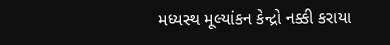મધ્યસ્થ મૂલ્યાંકન કેન્દ્રો નક્કી કરાયા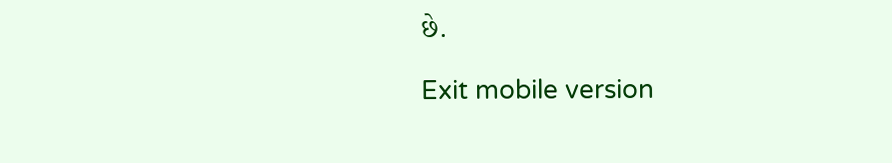છે.

Exit mobile version